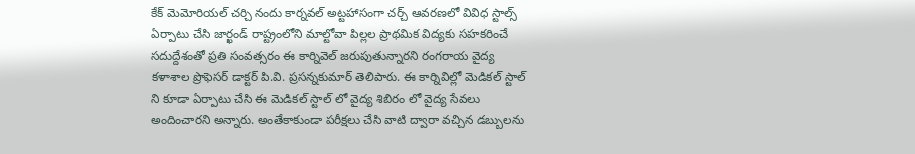కేక్ మెమోరియల్ చర్చి నందు కార్నవల్ అట్టహాసంగా చర్చ్ ఆవరణలో వివిధ స్టాల్స్ ఏర్పాటు చేసి జార్ఖండ్ రాష్ట్రంలోని మాల్టోవా పిల్లల ప్రాథమిక విద్యకు సహకరించే సదుద్దేశంతో ప్రతి సంవత్సరం ఈ కార్నివెల్ జరుపుతున్నారని రంగరాయ వైద్య కళాశాల ప్రొఫెసర్ డాక్టర్ పి.వి. ప్రసన్నకుమార్ తెలిపారు. ఈ కార్నివిల్లో మెడికల్ స్టాల్ ని కూడా ఏర్పాటు చేసి ఈ మెడికల్ స్టాల్ లో వైద్య శిబిరం లో వైద్య సేవలు అందించారని అన్నారు. అంతేకాకుండా పరీక్షలు చేసి వాటి ద్వారా వచ్చిన డబ్బులను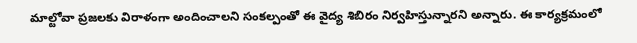మాల్టోవా ప్రజలకు విరాళంగా అందించాలని సంకల్పంతో ఈ వైద్య శిబిరం నిర్వహిస్తున్నారని అన్నారు. ఈ కార్యక్రమంలో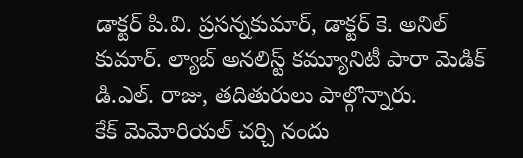డాక్టర్ పి.వి. ప్రసన్నకుమార్, డాక్టర్ కె. అనిల్ కుమార్. ల్యాబ్ అనలిస్ట్ కమ్యూనిటీ పారా మెడిక్ డి.ఎల్. రాజు, తదితురులు పాల్గొన్నారు.
కేక్ మెమోరియల్ చర్చి నందు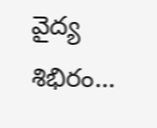వైద్య శిభిరం…